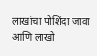लाखांचा पोशिंदा जावा आणि लाखो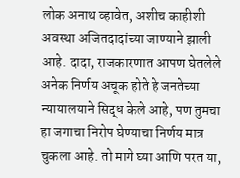लोक अनाथ व्हावेत, अशीच काहीशी अवस्था अजितदादांच्या जाण्याने झाली आहे. दादा, राजकारणात आपण घेतलेले अनेक निर्णय अचूक होते हे जनतेच्या न्यायालयाने सिद्ध केले आहे, पण तुमचा हा जगाचा निरोप घेण्याचा निर्णय मात्र चुकला आहे. तो मागे घ्या आणि परत या,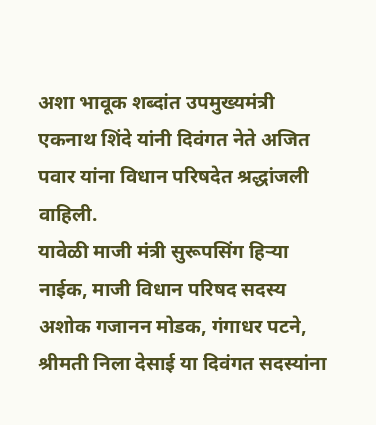अशा भावूक शब्दांत उपमुख्यमंत्री एकनाथ शिंदे यांनी दिवंगत नेते अजित पवार यांना विधान परिषदेत श्रद्धांजली वाहिली.
यावेळी माजी मंत्री सुरूपसिंग हिऱ्या नाईक, माजी विधान परिषद सदस्य अशोक गजानन मोडक, गंगाधर पटने, श्रीमती निला देसाई या दिवंगत सदस्यांना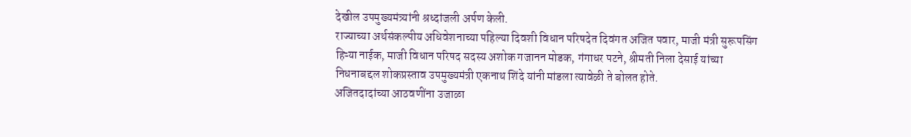देखील उपमुख्यमंत्र्यांनी श्रध्दांजली अर्पण केली.
राज्याच्या अर्थसंकल्पीय अधिवेशनाच्या पहिल्या दिवशी विधान परिषदेत दिवंगत अजित पवार, माजी मंत्री सुरूपसिंग हिऱ्या नाईक, माजी विधान परिषद सदस्य अशोक गजानन मोडक, गंगाधर पटने, श्रीमती निला देसाई यांच्या निधनाबद्दल शोकप्रस्ताव उपमुख्यमंत्री एकनाथ शिंदे यांनी मांडला त्यावेळी ते बोलत होते.
अजितदादांच्या आठवणींना उजाळा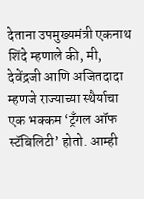देताना उपमुख्यमंत्री एकनाथ शिंदे म्हणाले की, मी, देवेंद्रजी आणि अजितदादा म्हणजे राज्याच्या स्थैर्याचा एक भक्कम ‘ट्रँगल ऑफ स्टॅबिलिटी’ होतो. आम्ही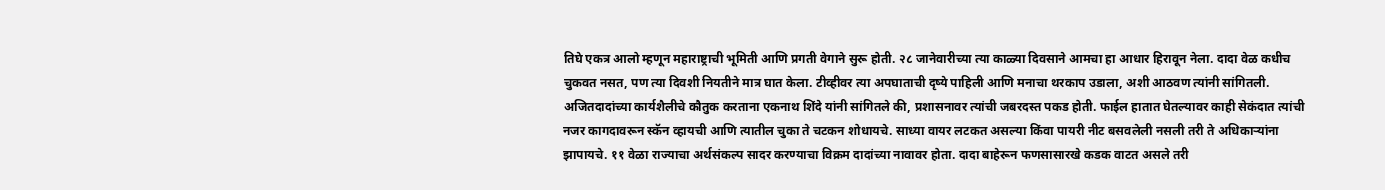तिघे एकत्र आलो म्हणून महाराष्ट्राची भूमिती आणि प्रगती वेगाने सुरू होती. २८ जानेवारीच्या त्या काळ्या दिवसाने आमचा हा आधार हिरावून नेला. दादा वेळ कधीच चुकवत नसत, पण त्या दिवशी नियतीने मात्र घात केला. टीव्हीवर त्या अपघाताची दृष्ये पाहिली आणि मनाचा थरकाप उडाला, अशी आठवण त्यांनी सांगितली.
अजितदादांच्या कार्यशैलीचे कौतुक करताना एकनाथ शिंदे यांनी सांगितले की, प्रशासनावर त्यांची जबरदस्त पकड होती. फाईल हातात घेतल्यावर काही सेकंदात त्यांची नजर कागदावरून स्कॅन व्हायची आणि त्यातील चुका ते चटकन शोधायचे. साध्या वायर लटकत असल्या किंवा पायरी नीट बसवलेली नसली तरी ते अधिकाऱ्यांना झापायचे. ११ वेळा राज्याचा अर्थसंकल्प सादर करण्याचा विक्रम दादांच्या नावावर होता. दादा बाहेरून फणसासारखे कडक वाटत असले तरी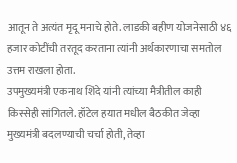आतून ते अत्यंत मृदू मनाचे होते. लाडकी बहीण योजनेसाठी ४६ हजार कोटींची तरतूद करताना त्यांनी अर्थकारणाचा समतोल उत्तम राखला होता.
उपमुख्यमंत्री एकनाथ शिंदे यांनी त्यांच्या मैत्रीतील काही किस्सेही सांगितले. हॉटेल हयात मधील बैठकीत जेव्हा मुख्यमंत्री बदलण्याची चर्चा होती, तेव्हा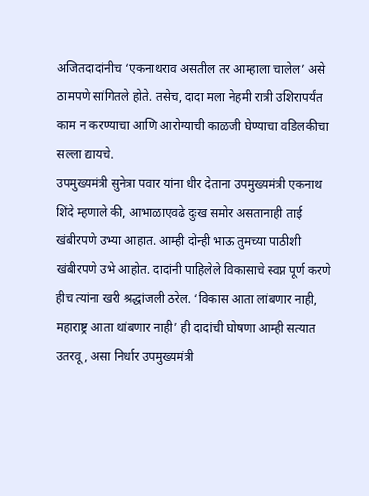अजितदादांनीच ‘एकनाथराव असतील तर आम्हाला चालेल’ असे ठामपणे सांगितले होते. तसेच, दादा मला नेहमी रात्री उशिरापर्यंत काम न करण्याचा आणि आरोग्याची काळजी घेण्याचा वडिलकीचा सल्ला द्यायचे.
उपमुख्यमंत्री सुनेत्रा पवार यांना धीर देताना उपमुख्यमंत्री एकनाथ शिंदे म्हणाले की, आभाळाएवढे दुःख समोर असतानाही ताई खंबीरपणे उभ्या आहात. आम्ही दोन्ही भाऊ तुमच्या पाठीशी खंबीरपणे उभे आहोत. दादांनी पाहिलेले विकासाचे स्वप्न पूर्ण करणे हीच त्यांना खरी श्रद्धांजली ठरेल. ‘विकास आता लांबणार नाही, महाराष्ट्र आता थांबणार नाही’ ही दादांची घोषणा आम्ही सत्यात उतरवू, असा निर्धार उपमुख्यमंत्री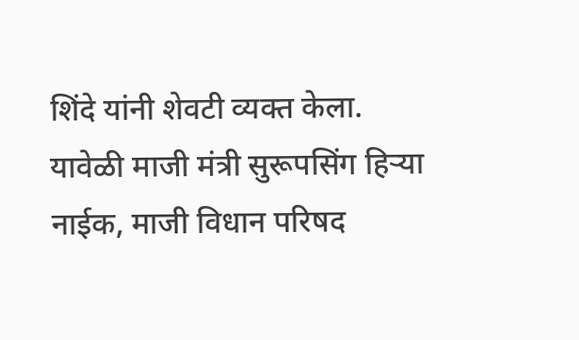शिंदे यांनी शेवटी व्यक्त केला.
यावेळी माजी मंत्री सुरूपसिंग हिऱ्या नाईक, माजी विधान परिषद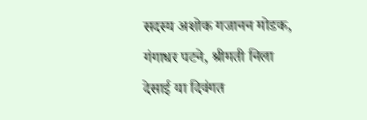सदस्य अशोक गजानन मोडक, गंगाधर पटने, श्रीमती निला देसाई या दिवंगत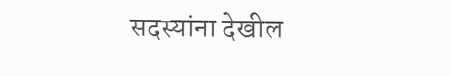सदस्यांना देखील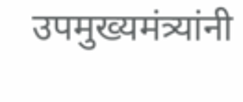उपमुख्यमंत्र्यांनी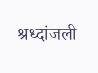श्रध्दांजली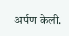अर्पण केली.